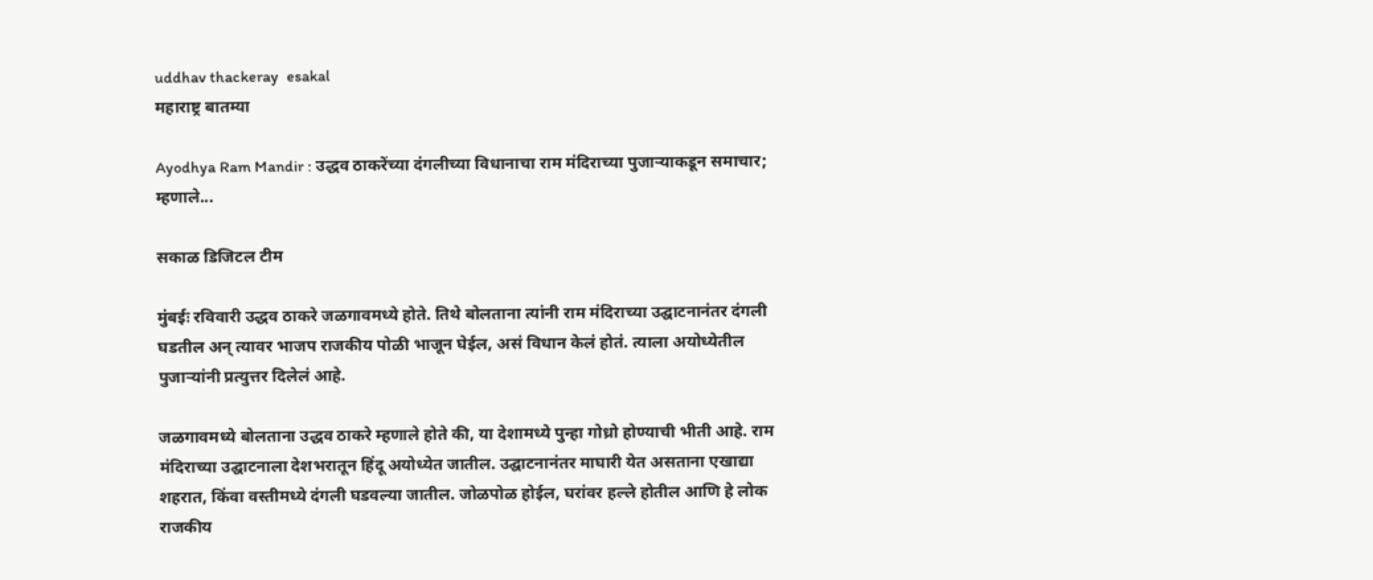uddhav thackeray  esakal
महाराष्ट्र बातम्या

Ayodhya Ram Mandir : उद्धव ठाकरेंच्या दंगलीच्या विधानाचा राम मंदिराच्या पुजाऱ्याकडून समाचार; म्हणाले...

सकाळ डिजिटल टीम

मुंबईः रविवारी उद्धव ठाकरे जळगावमध्ये होते. तिथे बोलताना त्यांनी राम मंदिराच्या उद्घाटनानंतर दंगली घडतील अन् त्यावर भाजप राजकीय पोळी भाजून घेईल, असं विधान केलं होतं. त्याला अयोध्येतील पुजाऱ्यांनी प्रत्युत्तर दिलेलं आहे.

जळगावमध्ये बोलताना उद्धव ठाकरे म्हणाले होते की, या देशामध्ये पुन्हा गोध्रो होण्याची भीती आहे. राम मंदिराच्या उद्घाटनाला देशभरातून हिंदू अयोध्येत जातील. उद्घाटनानंतर माघारी येत असताना एखाद्या शहरात, किंवा वस्तीमध्ये दंगली घडवल्या जातील. जोळपोळ होईल, घरांवर हल्ले होतील आणि हे लोक राजकीय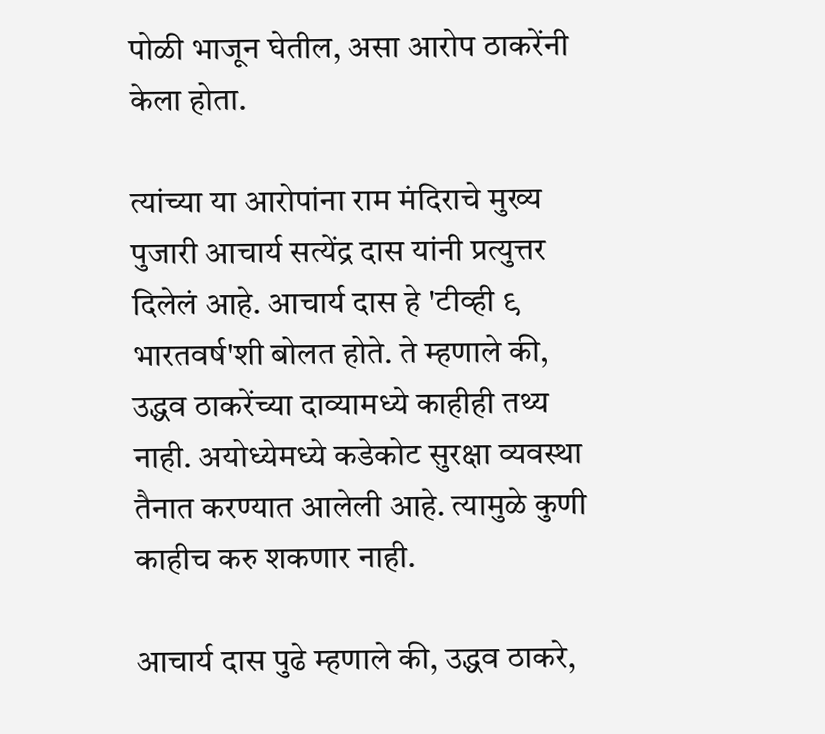पोळी भाजून घेतील, असा आरोप ठाकरेंनी केला होता.

त्यांच्या या आरोपांना राम मंदिराचे मुख्य पुजारी आचार्य सत्येंद्र दास यांनी प्रत्युत्तर दिलेलं आहे. आचार्य दास हे 'टीव्ही ९ भारतवर्ष'शी बोलत होते. ते म्हणाले की, उद्धव ठाकरेंच्या दाव्यामध्ये काहीही तथ्य नाही. अयोध्येमध्ये कडेकोट सुरक्षा व्यवस्था तैनात करण्यात आलेली आहे. त्यामुळे कुणी काहीच करु शकणार नाही.

आचार्य दास पुढे म्हणाले की, उद्धव ठाकरे,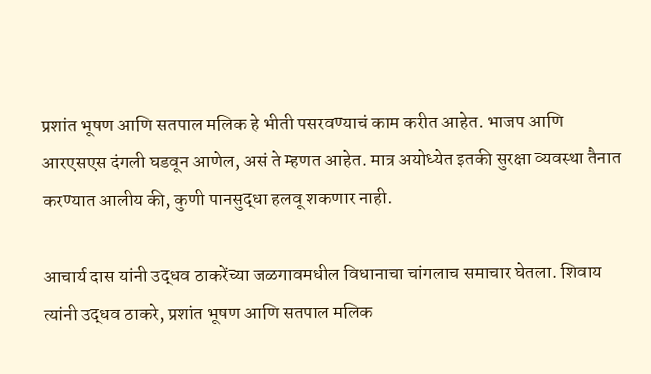प्रशांत भूषण आणि सतपाल मलिक हे भीती पसरवण्याचं काम करीत आहेत. भाजप आणि आरएसएस दंगली घडवून आणेल, असं ते म्हणत आहेत. मात्र अयोध्येत इतकी सुरक्षा व्यवस्था तैनात करण्यात आलीय की, कुणी पानसुद्धा हलवू शकणार नाही.

आचार्य दास यांनी उद्धव ठाकरेंच्या जळगावमधील विधानाचा चांगलाच समाचार घेतला. शिवाय त्यांनी उद्धव ठाकरे, प्रशांत भूषण आणि सतपाल मलिक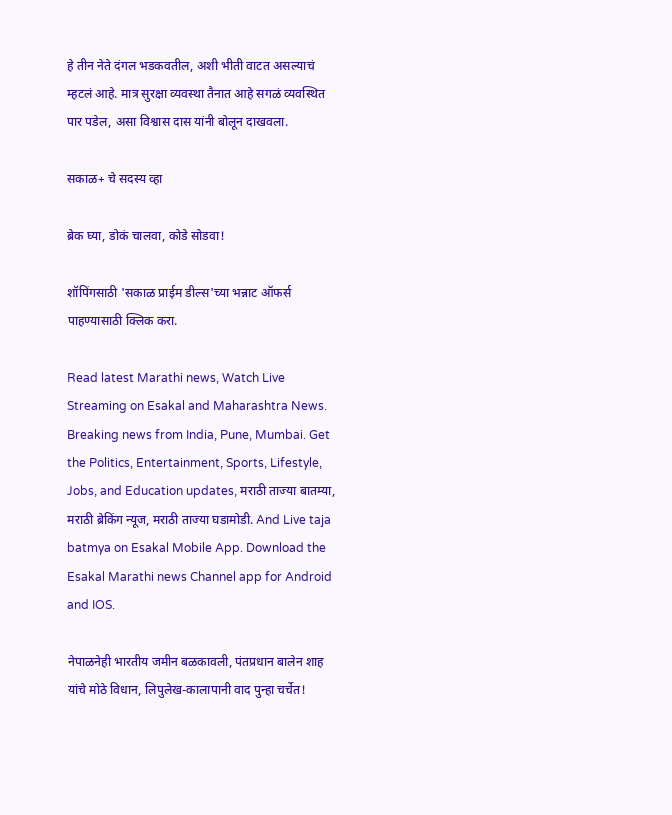हे तीन नेते दंगल भडकवतील, अशी भीती वाटत असल्याचं म्हटलं आहे. मात्र सुरक्षा व्यवस्था तैनात आहे सगळं व्यवस्थित पार पडेल, असा विश्वास दास यांनी बोलून दाखवला.

सकाळ+ चे सदस्य व्हा

ब्रेक घ्या, डोकं चालवा, कोडे सोडवा!

शॉपिंगसाठी 'सकाळ प्राईम डील्स'च्या भन्नाट ऑफर्स पाहण्यासाठी क्लिक करा.

Read latest Marathi news, Watch Live Streaming on Esakal and Maharashtra News. Breaking news from India, Pune, Mumbai. Get the Politics, Entertainment, Sports, Lifestyle, Jobs, and Education updates, मराठी ताज्या बातम्या, मराठी ब्रेकिंग न्यूज, मराठी ताज्या घडामोडी. And Live taja batmya on Esakal Mobile App. Download the Esakal Marathi news Channel app for Android and IOS.

नेपाळनेही भारतीय जमीन बळकावली, पंतप्रधान बालेन शाह यांचे मोठे विधान, लिपुलेख-कालापानी वाद पुन्हा चर्चेत!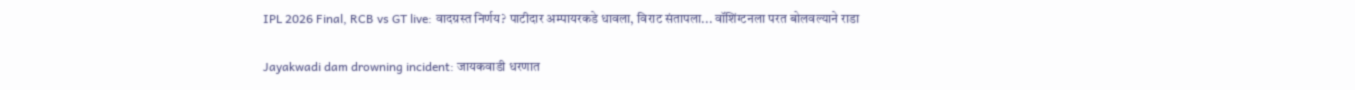IPL 2026 Final, RCB vs GT live: वादग्रस्त निर्णय? पाटीदार अम्पायरकडे धावला, विराट संतापला... वॉशिंग्टनला परत बोलवल्याने राडा

Jayakwadi dam drowning incident: जायकवाडी धरणात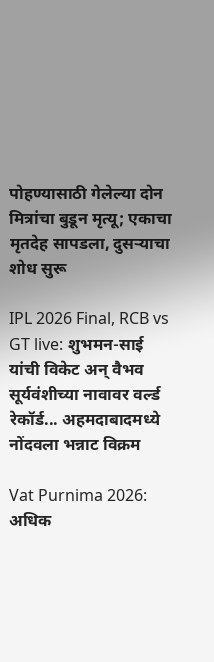पोहण्यासाठी गेलेल्या दोन मित्रांचा बुडून मृत्यू; एकाचा मृतदेह सापडला, दुसऱ्याचा शोध सुरू

IPL 2026 Final, RCB vs GT live: शुभमन-साई यांची विकेट अन् वैभव सूर्यवंशीच्या नावावर वर्ल्ड रेकॉर्ड... अहमदाबादमध्ये नोंदवला भन्नाट विक्रम

Vat Purnima 2026: अधिक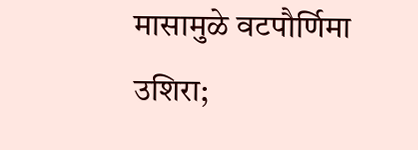मासामुळे वटपौर्णिमा उशिरा;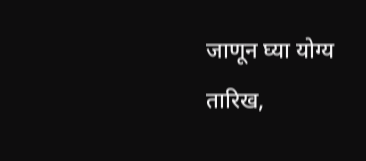जाणून घ्या योग्य तारिख,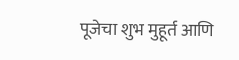पूजेचा शुभ मुहूर्त आणि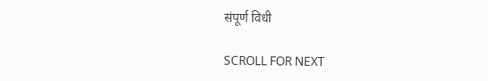संपूर्ण विधी

SCROLL FOR NEXT